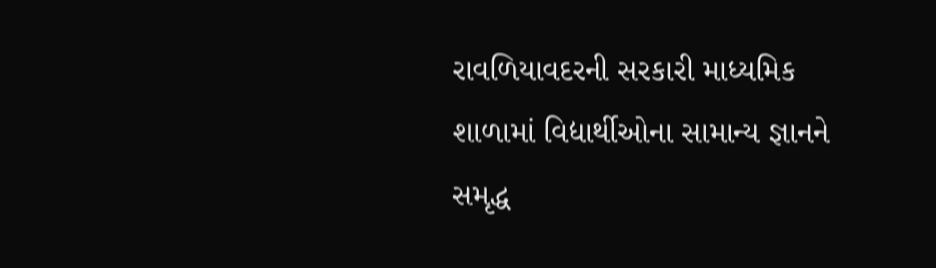રાવળિયાવદરની સરકારી માધ્યમિક શાળામાં વિદ્યાર્થીઓના સામાન્ય જ્ઞાનને સમૃદ્ધ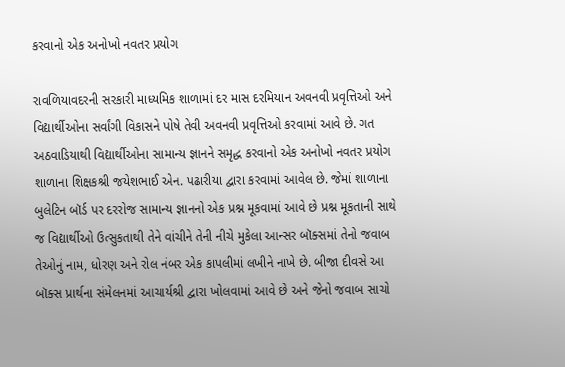કરવાનો એક અનોખો નવતર પ્રયોગ

રાવળિયાવદરની સરકારી માધ્યમિક શાળામાં દર માસ દરમિયાન અવનવી પ્રવૃત્તિઓ અને વિદ્યાર્થીઓના સર્વાંગી વિકાસને પોષે તેવી અવનવી પ્રવૃત્તિઓ કરવામાં આવે છે. ગત અઠવાડિયાથી વિદ્યાર્થીઓના સામાન્ય જ્ઞાનને સમૃદ્ધ કરવાનો એક અનોખો નવતર પ્રયોગ શાળાના શિક્ષકશ્રી જયેશભાઈ એન. પઢારીયા દ્વારા કરવામાં આવેલ છે. જેમાં શાળાના બુલેટિન બૉર્ડ પર દરરોજ સામાન્ય જ્ઞાનનો એક પ્રશ્ન મૂકવામાં આવે છે પ્રશ્ન મૂકતાની સાથે જ વિદ્યાર્થીઓ ઉત્સુકતાથી તેને વાંચીને તેની નીચે મુકેલા આન્સર બૉક્સમાં તેનો જવાબ તેઓનું નામ, ધોરણ અને રોલ નંબર એક કાપલીમાં લખીને નાખે છે. બીજા દીવસે આ બૉક્સ પ્રાર્થના સંમેલનમાં આચાર્યશ્રી દ્વારા ખોલવામાં આવે છે અને જેનો જવાબ સાચો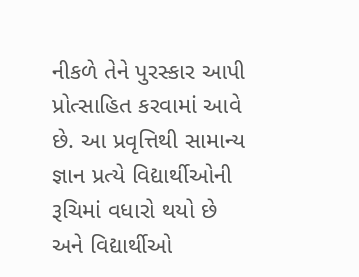નીકળે તેને પુરસ્કાર આપી પ્રોત્સાહિત કરવામાં આવે છે. આ પ્રવૃત્તિથી સામાન્ય જ્ઞાન પ્રત્યે વિદ્યાર્થીઓની રૂચિમાં વધારો થયો છે અને વિદ્યાર્થીઓ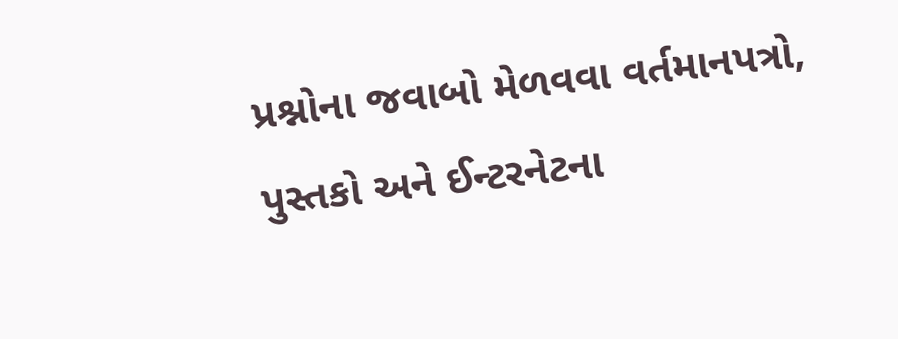પ્રશ્નોના જવાબો મેળવવા વર્તમાનપત્રો, પુસ્તકો અને ઈન્ટરનેટના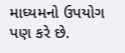માધ્યમનો ઉપયોગ પણ કરે છે.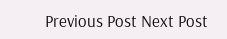Previous Post Next Post